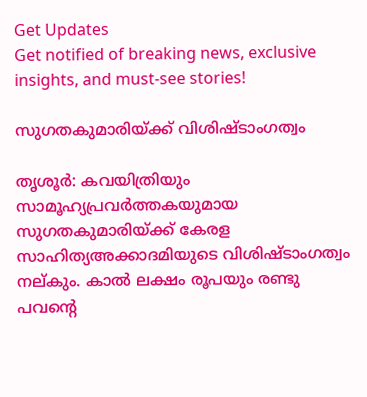Get Updates
Get notified of breaking news, exclusive insights, and must-see stories!

സുഗതകുമാരിയ്ക്ക് വിശിഷ്ടാംഗത്വം

തൃശൂര്‍: കവയിത്രിയും സാമൂഹ്യപ്രവര്‍ത്തകയുമായ സുഗതകുമാരിയ്ക്ക് കേരള സാഹിത്യഅക്കാദമിയുടെ വിശിഷ്ടാംഗത്വം നല്കും. കാല്‍ ലക്ഷം രൂപയും രണ്ടു പവന്റെ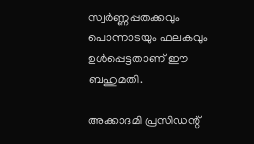സ്വര്‍ണ്ണപ്പതക്കവും പൊന്നാടയും ഫലകവും ഉള്‍പ്പെട്ടതാണ് ഈ ബഹുമതി.

അക്കാദമി പ്രസിഡന്റ്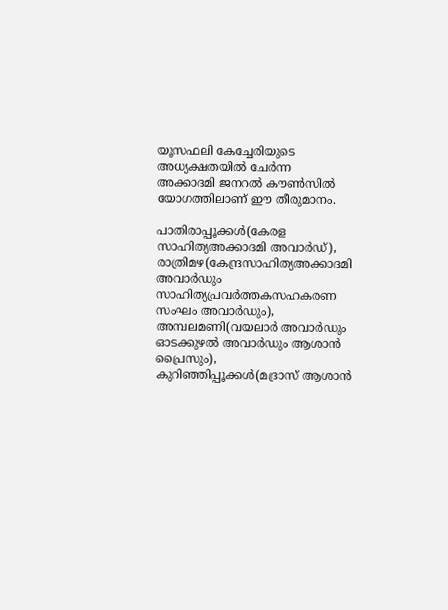യൂസഫലി കേച്ചേരിയുടെ അധ്യക്ഷതയില്‍ ചേര്‍ന്ന അക്കാദമി ജനറല്‍ കൗണ്‍സില്‍ യോഗത്തിലാണ് ഈ തീരുമാനം.

പാതിരാപ്പൂക്കള്‍(കേരള സാഹിത്യഅക്കാദമി അവാര്‍ഡ്), രാത്രിമഴ(കേന്ദ്രസാഹിത്യഅക്കാദമി അവാര്‍ഡും സാഹിത്യപ്രവര്‍ത്തകസഹകരണ സംഘം അവാര്‍ഡും), അമ്പലമണി(വയലാര്‍ അവാര്‍ഡും ഓടക്കുഴല്‍ അവാര്‍ഡും ആശാന്‍ പ്രൈസും), കുറിഞ്ഞിപ്പൂക്കള്‍(മദ്രാസ് ആശാന്‍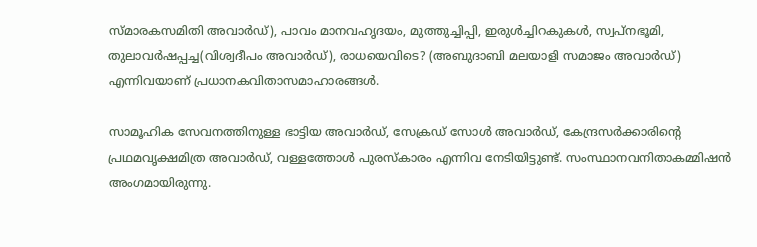സ്മാരകസമിതി അവാര്‍ഡ്), പാവം മാനവഹൃദയം, മുത്തുച്ചിപ്പി, ഇരുള്‍ച്ചിറകുകള്‍, സ്വപ്നഭൂമി, തുലാവര്‍ഷപ്പച്ച(വിശ്വദീപം അവാര്‍ഡ്), രാധയെവിടെ? (അബുദാബി മലയാളി സമാജം അവാര്‍ഡ്) എന്നിവയാണ് പ്രധാനകവിതാസമാഹാരങ്ങള്‍.

സാമൂഹിക സേവനത്തിനുള്ള ഭാട്ടിയ അവാര്‍ഡ്, സേക്രഡ് സോള്‍ അവാര്‍ഡ്, കേന്ദ്രസര്‍ക്കാരിന്റെ പ്രഥമവൃക്ഷമിത്ര അവാര്‍ഡ്, വള്ളത്തോള്‍ പുരസ്കാരം എന്നിവ നേടിയിട്ടുണ്ട്. സംസ്ഥാനവനിതാകമ്മിഷന്‍ അംഗമായിരുന്നു.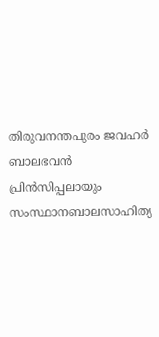തിരുവനന്തപുരം ജവഹര്‍ ബാലഭവന്‍ പ്രിന്‍സിപ്പലായും സംസ്ഥാനബാലസാഹിത്യ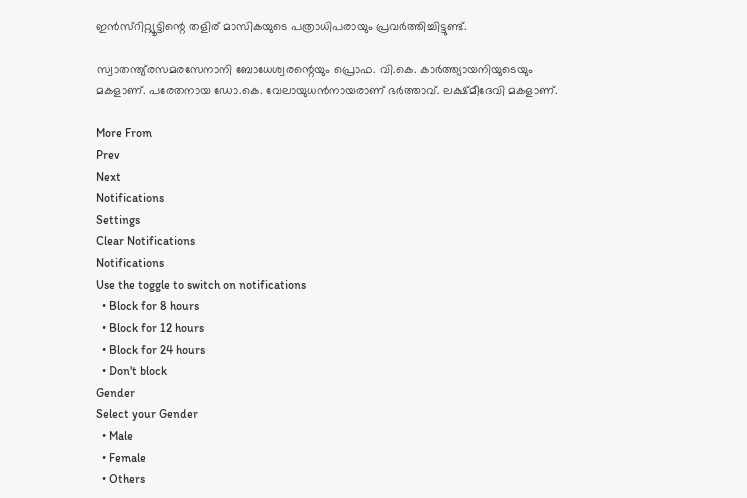ഇന്‍സ്റിറ്റ്യൂട്ടിന്റെ തളിര് മാസികയുടെ പത്രാധിപരായും പ്രവര്‍ത്തിച്ചിട്ടുണ്ട്.

സ്വാതന്ത്യ്രസമരസേനാനി ബോധേശ്വരന്റെയും പ്രൊഫ. വി.കെ. കാര്‍ത്ത്യായനിയുടെയും മകളാണ്. പരേതനായ ഡോ.കെ. വേലായുധന്‍നായരാണ് ഭര്‍ത്താവ്. ലക്ഷ്മീദേവി മകളാണ്.

More From
Prev
Next
Notifications
Settings
Clear Notifications
Notifications
Use the toggle to switch on notifications
  • Block for 8 hours
  • Block for 12 hours
  • Block for 24 hours
  • Don't block
Gender
Select your Gender
  • Male
  • Female
  • Others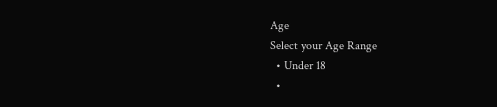Age
Select your Age Range
  • Under 18
  •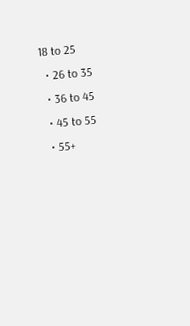18 to 25
  • 26 to 35
  • 36 to 45
  • 45 to 55
  • 55+